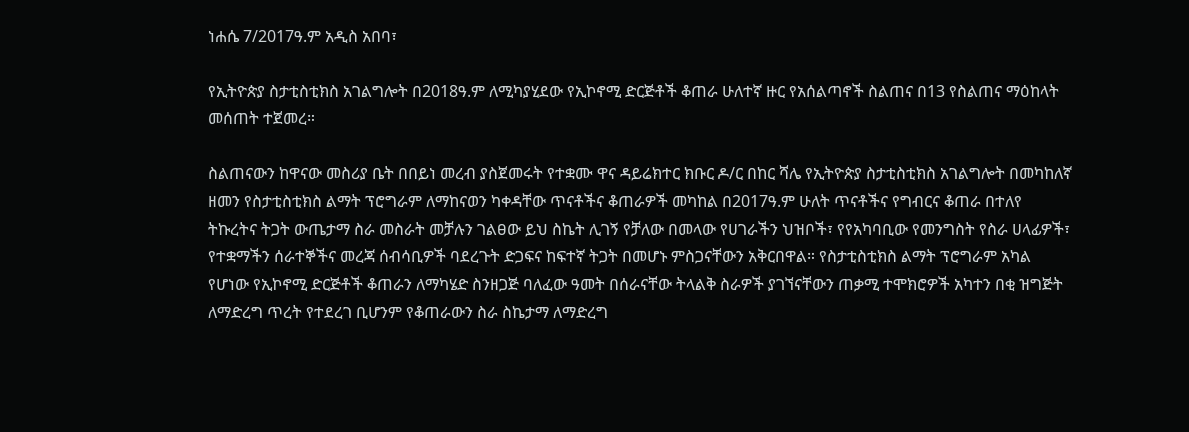ነሐሴ 7/2017ዓ.ም አዲስ አበባ፣

የኢትዮጵያ ስታቲስቲክስ አገልግሎት በ2018ዓ.ም ለሚካያሂደው የኢኮኖሚ ድርጅቶች ቆጠራ ሁለተኛ ዙር የአሰልጣኖች ስልጠና በ13 የስልጠና ማዕከላት መሰጠት ተጀመረ።

ስልጠናውን ከዋናው መስሪያ ቤት በበይነ መረብ ያስጀመሩት የተቋሙ ዋና ዳይሬክተር ክቡር ዶ/ር በከር ሻሌ የኢትዮጵያ ስታቲስቲክስ አገልግሎት በመካከለኛ ዘመን የስታቲስቲክስ ልማት ፕሮግራም ለማከናወን ካቀዳቸው ጥናቶችና ቆጠራዎች መካከል በ2017ዓ.ም ሁለት ጥናቶችና የግብርና ቆጠራ በተለየ ትኩረትና ትጋት ውጤታማ ስራ መስራት መቻሉን ገልፀው ይህ ስኬት ሊገኝ የቻለው በመላው የሀገራችን ህዝቦች፣ የየአካባቢው የመንግስት የስራ ሀላፊዎች፣ የተቋማችን ሰራተኞችና መረጃ ሰብሳቢዎች ባደረጉት ድጋፍና ከፍተኛ ትጋት በመሆኑ ምስጋናቸውን አቅርበዋል። የስታቲስቲክስ ልማት ፕሮግራም አካል የሆነው የኢኮኖሚ ድርጅቶች ቆጠራን ለማካሄድ ስንዘጋጅ ባለፈው ዓመት በሰራናቸው ትላልቅ ስራዎች ያገኘናቸውን ጠቃሚ ተሞክሮዎች አካተን በቂ ዝግጅት ለማድረግ ጥረት የተደረገ ቢሆንም የቆጠራውን ስራ ስኬታማ ለማድረግ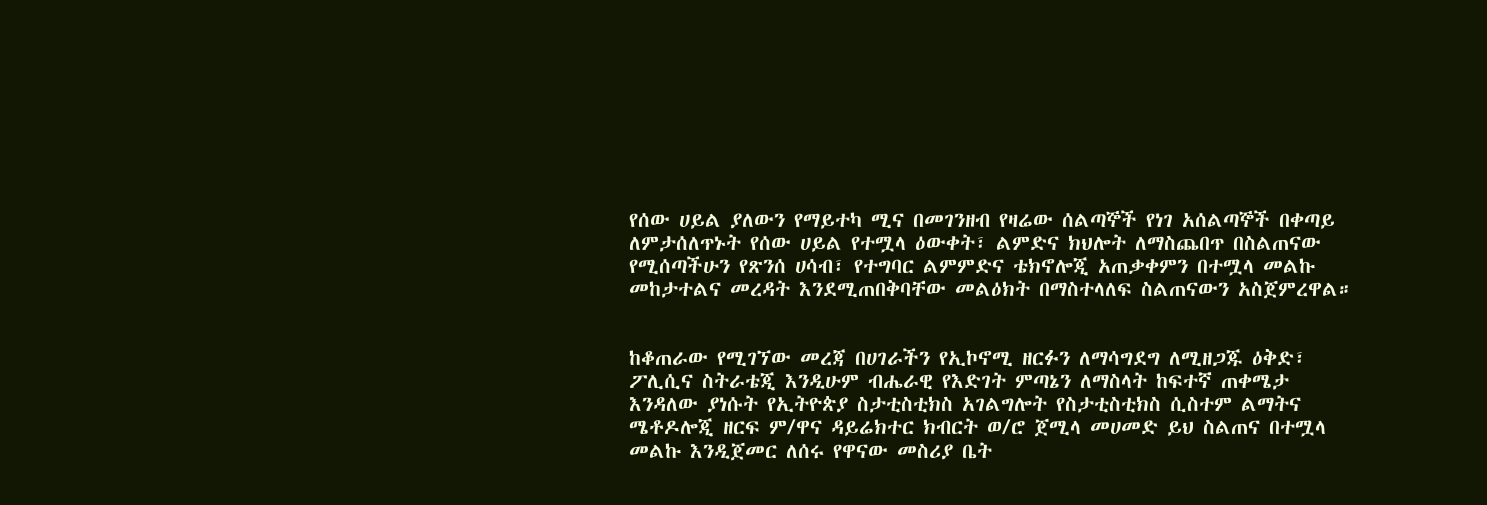የሰው ሀይል ያለውን የማይተካ ሚና በመገንዘብ የዛሬው ሰልጣኞች የነገ አሰልጣኞች በቀጣይ ለምታሰለጥኑት የሰው ሀይል የተሟላ ዕውቀት፣ ልምድና ክህሎት ለማስጨበጥ በስልጠናው የሚሰጣችሁን የጽንሰ ሀሳብ፣ የተግባር ልምምድና ቴክኖሎጂ አጠቃቀምን በተሟላ መልኩ መከታተልና መረዳት እንደሚጠበቅባቸው መልዕክት በማስተላለፍ ስልጠናውን አስጀምረዋል።


ከቆጠራው የሚገኘው መረጃ በሀገራችን የኢኮኖሚ ዘርፉን ለማሳግደግ ለሚዘጋጁ ዕቅድ፣ ፖሊሲና ስትራቴጂ እንዲሁም ብሔራዊ የእድገት ምጣኔን ለማስላት ከፍተኛ ጠቀሜታ እንዳለው ያነሱት የኢትዮጵያ ስታቲስቲክስ አገልግሎት የስታቲስቲክስ ሲስተም ልማትና ሜቶዶሎጂ ዘርፍ ም/ዋና ዳይሬክተር ክብርት ወ/ሮ ጀሚላ መሀመድ ይህ ስልጠና በተሟላ መልኩ እንዲጀመር ለሰሩ የዋናው መስሪያ ቤት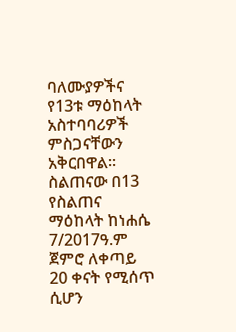ባለሙያዎችና የ13ቱ ማዕከላት አስተባባሪዎች ምስጋናቸውን አቅርበዋል።
ስልጠናው በ13 የስልጠና ማዕከላት ከነሐሴ 7/2017ዓ.ም ጀምሮ ለቀጣይ 20 ቀናት የሚሰጥ ሲሆን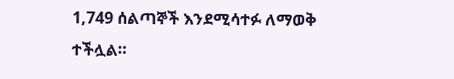1,749 ሰልጣኞች እንደሚሳተፉ ለማወቅ ተችሏል።